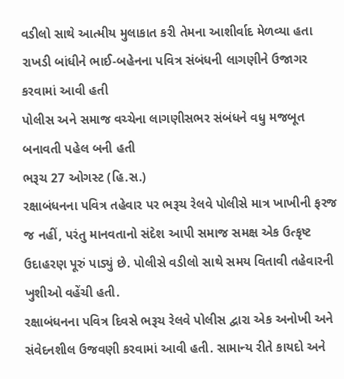વડીલો સાથે આત્મીય મુલાકાત કરી તેમના આશીર્વાદ મેળવ્યા હતા
રાખડી બાંધીને ભાઈ-બહેનના પવિત્ર સંબંધની લાગણીને ઉજાગર કરવામાં આવી હતી
પોલીસ અને સમાજ વચ્ચેના લાગણીસભર સંબંધને વધુ મજબૂત બનાવતી પહેલ બની હતી
ભરૂચ 27 ઓગસ્ટ (હિ.સ.)
રક્ષાબંધનના પવિત્ર તહેવાર પર ભરૂચ રેલવે પોલીસે માત્ર ખાખીની ફરજ જ નહીં, પરંતુ માનવતાનો સંદેશ આપી સમાજ સમક્ષ એક ઉત્કૃષ્ટ ઉદાહરણ પૂરું પાડ્યું છે. પોલીસે વડીલો સાથે સમય વિતાવી તહેવારની ખુશીઓ વહેંચી હતી.
રક્ષાબંધનના પવિત્ર દિવસે ભરૂચ રેલવે પોલીસ દ્વારા એક અનોખી અને સંવેદનશીલ ઉજવણી કરવામાં આવી હતી. સામાન્ય રીતે કાયદો અને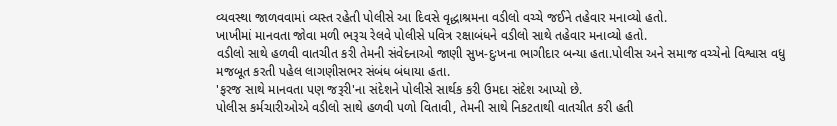વ્યવસ્થા જાળવવામાં વ્યસ્ત રહેતી પોલીસે આ દિવસે વૃદ્ધાશ્રમના વડીલો વચ્ચે જઈને તહેવાર મનાવ્યો હતો.
ખાખીમાં માનવતા જોવા મળી ભરૂચ રેલવે પોલીસે પવિત્ર રક્ષાબંધને વડીલો સાથે તહેવાર મનાવ્યો હતો.
વડીલો સાથે હળવી વાતચીત કરી તેમની સંવેદનાઓ જાણી સુખ-દુઃખના ભાગીદાર બન્યા હતા.પોલીસ અને સમાજ વચ્ચેનો વિશ્વાસ વધુ મજબૂત કરતી પહેલ લાગણીસભર સંબંધ બંધાયા હતા.
'ફરજ સાથે માનવતા પણ જરૂરી'ના સંદેશને પોલીસે સાર્થક કરી ઉમદા સંદેશ આપ્યો છે.
પોલીસ કર્મચારીઓએ વડીલો સાથે હળવી પળો વિતાવી, તેમની સાથે નિકટતાથી વાતચીત કરી હતી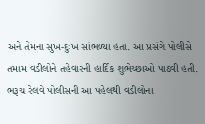અને તેમના સુખ-દુઃખ સાંભળ્યા હતા. આ પ્રસંગે પોલીસે તમામ વડીલોને તહેવારની હાર્દિક શુભેચ્છાઓ પાઠવી હતી. ભરૂચ રેલવે પોલીસની આ પહેલથી વડીલોના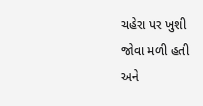ચહેરા પર ખુશી જોવા મળી હતી અને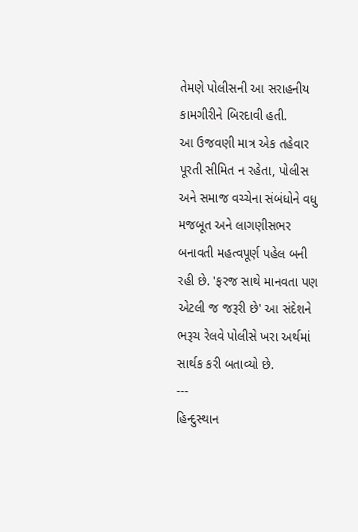તેમણે પોલીસની આ સરાહનીય કામગીરીને બિરદાવી હતી.
આ ઉજવણી માત્ર એક તહેવાર પૂરતી સીમિત ન રહેતા, પોલીસ અને સમાજ વચ્ચેના સંબંધોને વધુ મજબૂત અને લાગણીસભર બનાવતી મહત્વપૂર્ણ પહેલ બની રહી છે. 'ફરજ સાથે માનવતા પણ એટલી જ જરૂરી છે' આ સંદેશને ભરૂચ રેલવે પોલીસે ખરા અર્થમાં સાર્થક કરી બતાવ્યો છે.
---
હિન્દુસ્થાન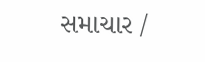સમાચાર /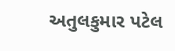અતુલકુમાર પટેલ